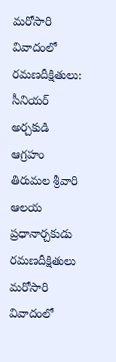మరోసారి వివాదంలో రమణదీక్షితులు: సీనియర్ అర్చకుడి ఆగ్రహం
తిరుమల శ్రీవారి ఆలయ ప్రధానార్చకుడు రమణదీక్షితులు మరోసారి వివాదంలో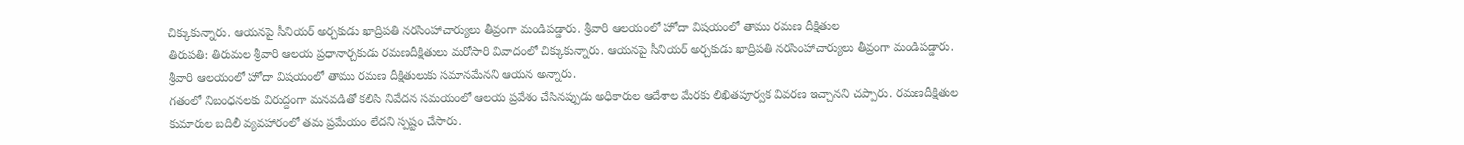చిక్కుకున్నారు. ఆయనపై సీనియర్ అర్చకుడు ఖాద్రిపతి నరసింహాచార్యులు తీవ్రంగా మండిపడ్డారు. శ్రీవారి ఆలయంలో హోదా విషయంలో తాము రమణ దీక్షితుల
తిరుపతి: తిరుమల శ్రీవారి ఆలయ ప్రధానార్చకుడు రమణదీక్షితులు మరోసారి వివాదంలో చిక్కుకున్నారు. ఆయనపై సీనియర్ అర్చకుడు ఖాద్రిపతి నరసింహాచార్యులు తీవ్రంగా మండిపడ్డారు. శ్రీవారి ఆలయంలో హోదా విషయంలో తాము రమణ దీక్షితులుకు సమానమేనని ఆయన అన్నారు.
గతంలో నిబంధనలకు విరుద్దంగా మనవడితో కలిసి నివేదన సమయంలో ఆలయ ప్రవేశం చేసినప్పుడు అధికారుల ఆదేశాల మేరకు లిఖితపూర్వక వివరణ ఇచ్చానని చప్పారు. రమణదీక్షితుల కుమారుల బదిలీ వ్యవహారంలో తమ ప్రమేయం లేదని స్పష్టం చేసారు.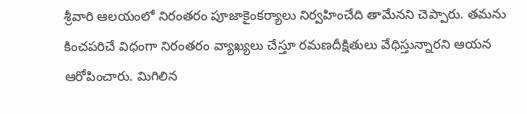శ్రీవారి ఆలయంలో నిరంతరం పూజాకైంకర్యాలు నిర్వహించేది తామేనని చెప్పారు. తమను కించపరిచే విధంగా నిరంతరం వ్యాఖ్యలు చేస్తూ రమణదీక్షితులు వేధిస్తున్నారని ఆయన ఆరోపించారు. మిగిలిన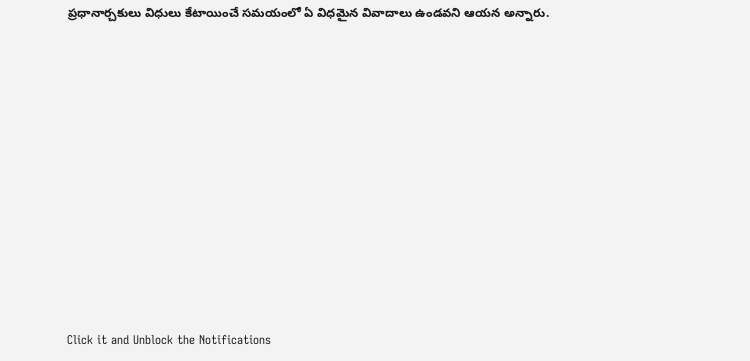ప్రధానార్చకులు విధులు కేటాయించే సమయంలో ఏ విధమైన వివాదాలు ఉండవని ఆయన అన్నారు.












Click it and Unblock the Notifications